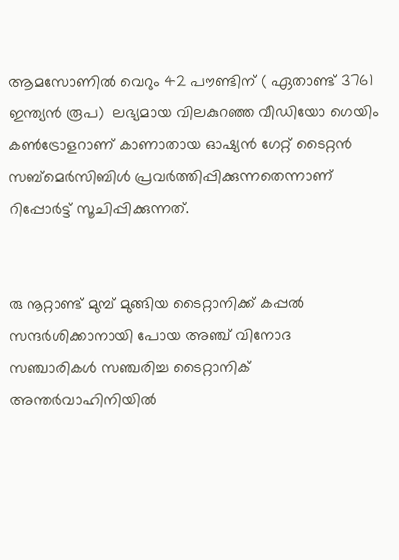ആമസോണിൽ വെറും 42 പൗണ്ടിന് ( ഏതാണ്ട് 3761 ഇന്ത്യന്‍ രൂപ)  ലഭ്യമായ വിലകുറഞ്ഞ വീഡിയോ ഗെയിം കൺട്രോളറാണ് കാണാതായ ഓഷ്യന്‍ ഗേറ്റ് ടൈറ്റന്‍ സബ്‌മെർസിബിൾ പ്രവർത്തിപ്പിക്കുന്നതെന്നാണ് റിപ്പോര്‍ട്ട് സൂചിപ്പിക്കുന്നത്.


രു നൂറ്റാണ്ട് മുമ്പ് മുങ്ങിയ ടൈറ്റാനിക്ക് കപ്പല്‍ സന്ദര്‍ശിക്കാനായി പോയ അഞ്ച് വിനോദ സഞ്ചാരികള്‍ സഞ്ചരിച്ച ടൈറ്റാനിക് അന്തർവാഹിനിയില്‍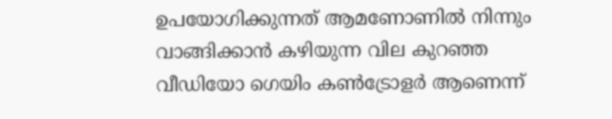ഉപയോഗിക്കുന്നത് ആമണോണില്‍ നിന്നും വാങ്ങിക്കാന്‍ കഴിയുന്ന വില കുറഞ്ഞ വീഡിയോ ഗെയിം കണ്‍ട്രോളര്‍ ആണെന്ന്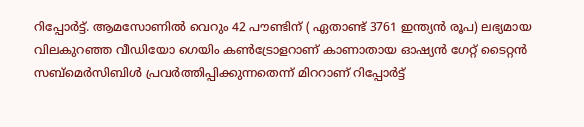റിപ്പോര്‍ട്ട്. ആമസോണിൽ വെറും 42 പൗണ്ടിന് ( ഏതാണ്ട് 3761 ഇന്ത്യന്‍ രൂപ) ലഭ്യമായ വിലകുറഞ്ഞ വീഡിയോ ഗെയിം കൺട്രോളറാണ് കാണാതായ ഓഷ്യന്‍ ഗേറ്റ് ടൈറ്റന്‍ സബ്‌മെർസിബിൾ പ്രവർത്തിപ്പിക്കുന്നതെന്ന് മിററാണ് റിപ്പോര്‍ട്ട്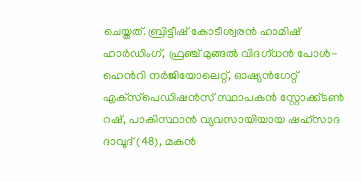ചെയ്തത്. ബ്രിട്ടീഷ് കോടീശ്വരന്‍ ഹാമിഷ് ഹാർഡിംഗ്, ഫ്രഞ്ച് മുങ്ങൽ വിദഗ്ധൻ പോൾ-ഹെൻറി നർജിയോലെറ്റ്, ഓഷ്യൻഗേറ്റ് എക്‌സ്‌പെഡിഷൻസ് സ്ഥാപകൻ സ്റ്റോക്ക്‌ടൺ റഷ്, പാകിസ്ഥാൻ വ്യവസായിയായ ഷഹ്‌സാദ ദാവൂദ് (48), മകൻ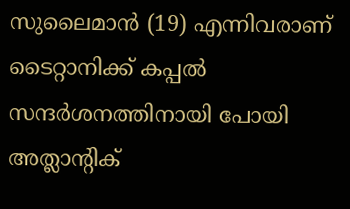സുലൈമാൻ (19) എന്നിവരാണ് ടൈറ്റാനിക്ക് കപ്പല്‍ സന്ദര്‍ശനത്തിനായി പോയി അത്ലാന്‍റിക്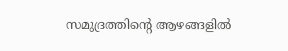സമുദ്രത്തിന്‍റെ ആഴങ്ങളില്‍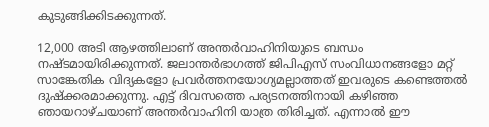കുടുങ്ങിക്കിടക്കുന്നത്.

12,000 അടി ആഴത്തിലാണ് അന്തര്‍വാഹിനിയുടെ ബന്ധം നഷ്ടമായിരിക്കുന്നത്. ജലാന്തര്‍ഭാഗത്ത് ജിപിഎസ് സംവിധാനങ്ങളോ മറ്റ് സാങ്കേതിക വിദ്യകളോ പ്രവര്‍ത്തനയോഗ്യമല്ലാത്തത് ഇവരുടെ കണ്ടെത്തല്‍ ദുഷ്ക്കരമാക്കുന്നു. എട്ട് ദിവസത്തെ പര്യടനത്തിനായി കഴിഞ്ഞ ഞായറാഴ്ചയാണ് അന്തര്‍വാഹിനി യാത്ര തിരിച്ചത്. എന്നാല്‍ ഈ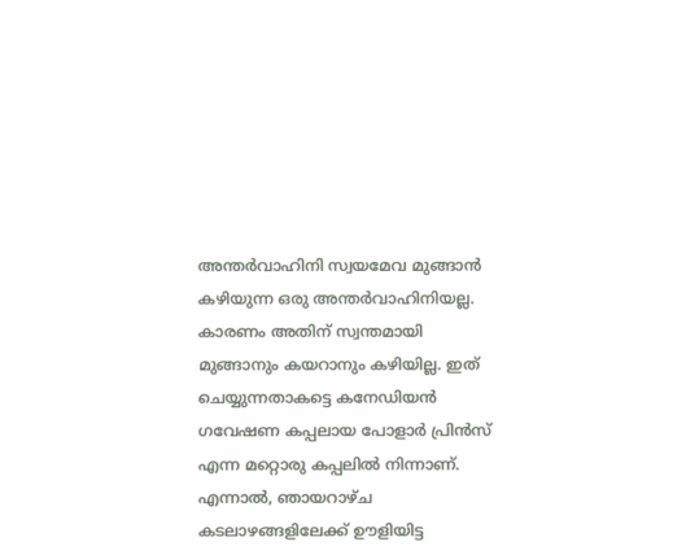അന്തര്‍വാഹിനി സ്വയമേവ മുങ്ങാൻ കഴിയുന്ന ഒരു അന്തർവാഹിനിയല്ല. കാരണം അതിന് സ്വന്തമായി മുങ്ങാനും കയറാനും കഴിയില്ല. ഇത് ചെയ്യുന്നതാകട്ടെ കനേഡിയൻ ഗവേഷണ കപ്പലായ പോളാർ പ്രിൻസ് എന്ന മറ്റൊരു കപ്പലില്‍ നിന്നാണ്. എന്നാൽ, ഞായറാഴ്ച കടലാഴങ്ങളിലേക്ക് ഊളിയിട്ട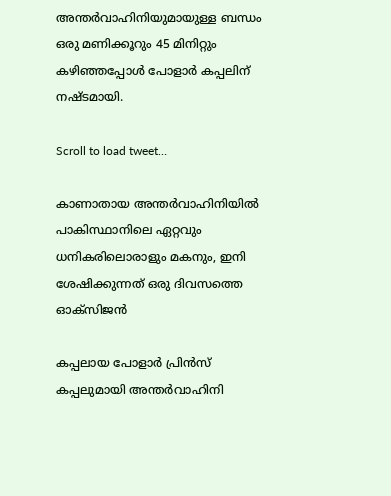അന്തര്‍വാഹിനിയുമായുള്ള ബന്ധം ഒരു മണിക്കൂറും 45 മിനിറ്റും കഴിഞ്ഞപ്പോള്‍ പോളാര്‍ കപ്പലിന് നഷ്ടമായി.

Scroll to load tweet…

കാണാതായ അന്തർവാഹിനിയിൽ പാകിസ്ഥാനിലെ ഏറ്റവും ധനികരിലൊരാളും മകനും, ഇനി ശേഷിക്കുന്നത് ഒരു ദിവസത്തെ ഓക്സിജൻ

കപ്പലായ പോളാർ പ്രിൻസ് കപ്പലുമായി അന്തര്‍വാഹിനി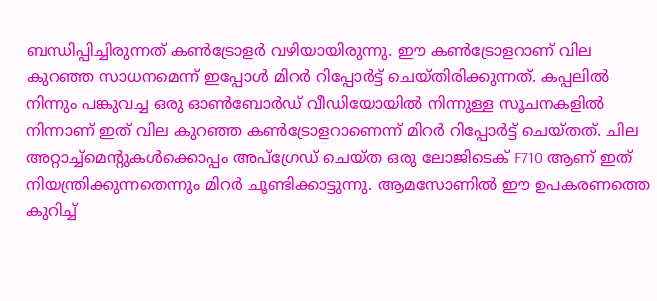ബന്ധിപ്പിച്ചിരുന്നത് കൺട്രോളര്‍ വഴിയായിരുന്നു. ഈ കണ്‍ട്രോളറാണ് വില കുറഞ്ഞ സാധനമെന്ന് ഇപ്പോള്‍ മിറര്‍ റിപ്പോര്‍ട്ട് ചെയ്തിരിക്കുന്നത്. കപ്പലില്‍ നിന്നും പങ്കുവച്ച ഒരു ഓണ്‍ബോര്‍ഡ് വീഡിയോയില്‍ നിന്നുള്ള സൂചനകളില്‍ നിന്നാണ് ഇത് വില കുറഞ്ഞ കണ്‍ട്രോളറാണെന്ന് മിറര്‍ റിപ്പോര്‍ട്ട് ചെയ്തത്. ചില അറ്റാച്ച്‌മെന്റുകൾക്കൊപ്പം അപ്‌ഗ്രേഡ് ചെയ്‌ത ഒരു ലോജിടെക് F710 ആണ് ഇത് നിയന്ത്രിക്കുന്നതെന്നും മിറര്‍ ചൂണ്ടിക്കാട്ടുന്നു. ആമസോണില്‍ ഈ ഉപകരണത്തെ കുറിച്ച്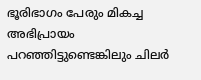ഭൂരിഭാഗം പേരും മികച്ച അഭിപ്രായം പറഞ്ഞിട്ടുണ്ടെങ്കിലും ചിലര്‍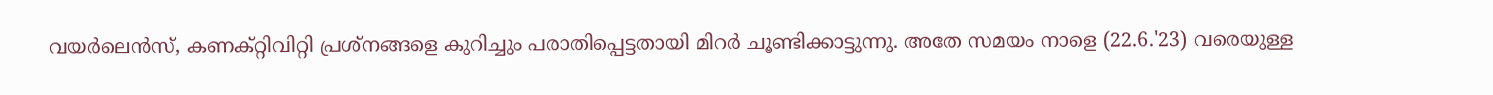വയര്‍ലെന്‍സ്, കണക്റ്റിവിറ്റി പ്രശ്നങ്ങളെ കുറിച്ചും പരാതിപ്പെട്ടതായി മിറര്‍ ചൂണ്ടിക്കാട്ടുന്നു. അതേ സമയം നാളെ (22.6.'23) വരെയുള്ള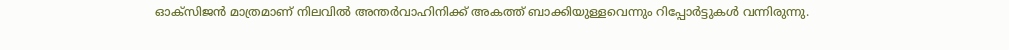ഓക്സിജന്‍ മാത്രമാണ് നിലവില്‍ അന്തര്‍വാഹിനിക്ക് അകത്ത് ബാക്കിയുള്ളവെന്നും റിപ്പോര്‍ട്ടുകള്‍ വന്നിരുന്നു.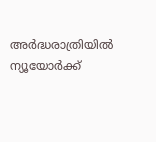അര്‍ദ്ധരാത്രിയില്‍ ന്യൂയോര്‍ക്ക്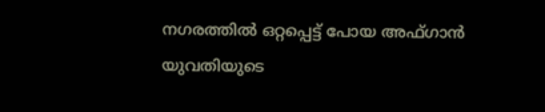നഗരത്തില്‍ ഒറ്റപ്പെട്ട് പോയ അഫ്ഗാന്‍ യുവതിയുടെ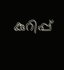കുറിപ്പ്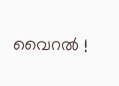വൈറല്‍ !